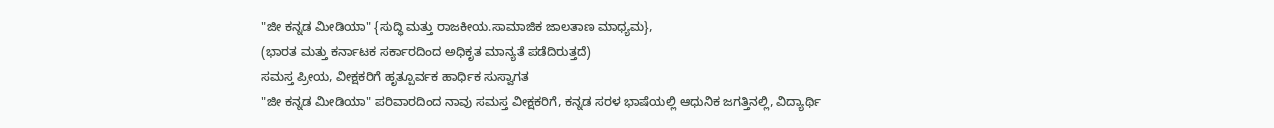"ಜೀ ಕನ್ನಡ ಮೀಡಿಯಾ" {ಸುದ್ಧಿ ಮತ್ತು ರಾಜಕೀಯ.ಸಾಮಾಜಿಕ ಜಾಲತಾಣ ಮಾಧ್ಯಮ},
(ಭಾರತ ಮತ್ತು ಕರ್ನಾಟಕ ಸರ್ಕಾರದಿಂದ ಅಧಿಕೃತ ಮಾನ್ಯತೆ ಪಡೆದಿರುತ್ತದೆ)
ಸಮಸ್ತ ಪ್ರೀಯ, ವೀಕ್ಷಕರಿಗೆ ಹೃತ್ಪೂರ್ವಕ ಹಾರ್ಧಿಕ ಸುಸ್ವಾಗತ
"ಜೀ ಕನ್ನಡ ಮೀಡಿಯಾ" ಪರಿವಾರದಿಂದ ನಾವು ಸಮಸ್ತ ವೀಕ್ಷಕರಿಗೆ, ಕನ್ನಡ ಸರಳ ಭಾಷೆಯಲ್ಲಿ ಆಧುನಿಕ ಜಗತ್ತಿನಲ್ಲಿ, ವಿದ್ಯಾರ್ಥಿ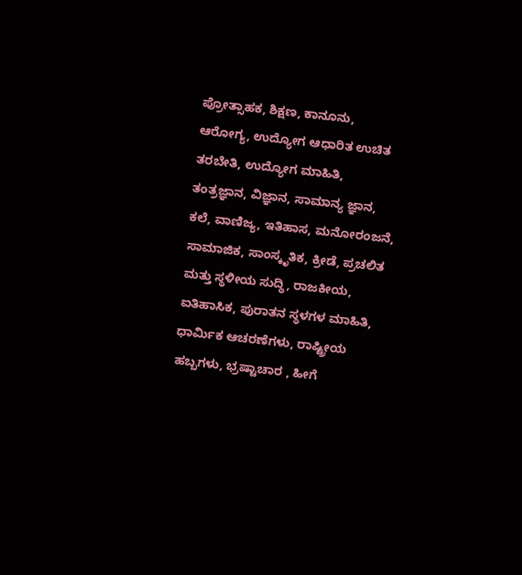ಪ್ರೋತ್ಸಾಹಕ, ಶಿಕ್ಷಣ, ಕಾನೂನು, ಆರೋಗ್ಯ, ಉದ್ಯೋಗ ಆಧಾರಿತ ಉಚಿತ ತರಬೇತಿ, ಉದ್ಯೋಗ ಮಾಹಿತಿ, ತಂತ್ರಜ್ಞಾನ, ವಿಜ್ಞಾನ, ಸಾಮಾನ್ಯ ಜ್ಞಾನ, ಕಲೆ, ವಾಣಿಜ್ಯ, ಇತಿಹಾಸ, ಮನೋರಂಜನೆ, ಸಾಮಾಜಿಕ, ಸಾಂಸ್ಕೃತಿಕ, ಕ್ರೀಡೆ, ಪ್ರಚಲಿತ ಮತ್ತು ಸ್ಥಳೀಯ ಸುದ್ಧಿ, ರಾಜಕೀಯ, ಐತಿಹಾಸಿಕ, ಪುರಾತನ ಸ್ಥಳಗಳ ಮಾಹಿತಿ, ಧಾರ್ಮಿಕ ಆಚರಣೆಗಳು, ರಾಷ್ಟ್ರೀಯ ಹಬ್ಬಗಳು, ಭ್ರಷ್ಟಾಚಾರ , ಹೀಗೆ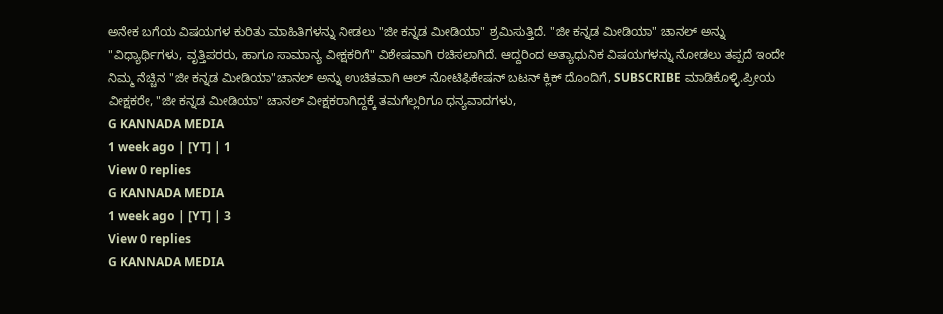ಅನೇಕ ಬಗೆಯ ವಿಷಯಗಳ ಕುರಿತು ಮಾಹಿತಿಗಳನ್ನು ನೀಡಲು "ಜೀ ಕನ್ನಡ ಮೀಡಿಯಾ" ಶ್ರಮಿಸುತ್ತಿದೆ. "ಜೀ ಕನ್ನಡ ಮೀಡಿಯಾ" ಚಾನಲ್ ಅನ್ನು "ವಿಧ್ಯಾರ್ಥಿಗಳು, ವೃತ್ತಿಪರರು, ಹಾಗೂ ಸಾಮಾನ್ಯ ವೀಕ್ಷಕರಿಗೆ" ವಿಶೇಷವಾಗಿ ರಚಿಸಲಾಗಿದೆ. ಆದ್ದರಿಂದ ಅತ್ಯಾಧುನಿಕ ವಿಷಯಗಳನ್ನು ನೋಡಲು ತಪ್ಪದೆ ಇಂದೇ ನಿಮ್ಮ ನೆಚ್ಚಿನ "ಜೀ ಕನ್ನಡ ಮೀಡಿಯಾ"ಚಾನಲ್ ಅನ್ನು ಉಚಿತವಾಗಿ ಆಲ್ ನೋಟಿಫಿಕೇಷನ್ ಬಟನ್ ಕ್ಲಿಕ್ ದೊಂದಿಗೆ, SUBSCRIBE ಮಾಡಿಕೊಳ್ಳಿ.ಪ್ರೀಯ ವೀಕ್ಷಕರೇ, "ಜೀ ಕನ್ನಡ ಮೀಡಿಯಾ" ಚಾನಲ್ ವೀಕ್ಷಕರಾಗಿದ್ದಕ್ಕೆ ತಮಗೆಲ್ಲರಿಗೂ ಧನ್ಯವಾದಗಳು,
G KANNADA MEDIA
1 week ago | [YT] | 1
View 0 replies
G KANNADA MEDIA
1 week ago | [YT] | 3
View 0 replies
G KANNADA MEDIA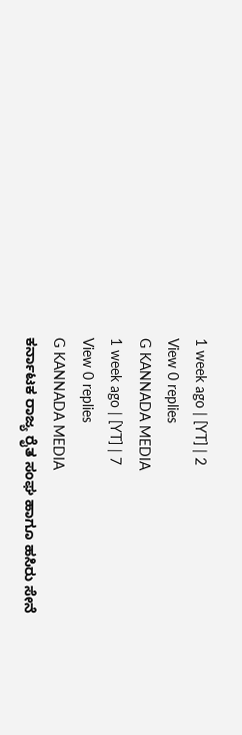1 week ago | [YT] | 2
View 0 replies
G KANNADA MEDIA
1 week ago | [YT] | 7
View 0 replies
G KANNADA MEDIA
ಕರ್ನಾಟಕ ರಾಜ್ಯ ರೈತ ಸಂಘ ಹಾಗೂ ಹಸಿರು ಸೇನೆ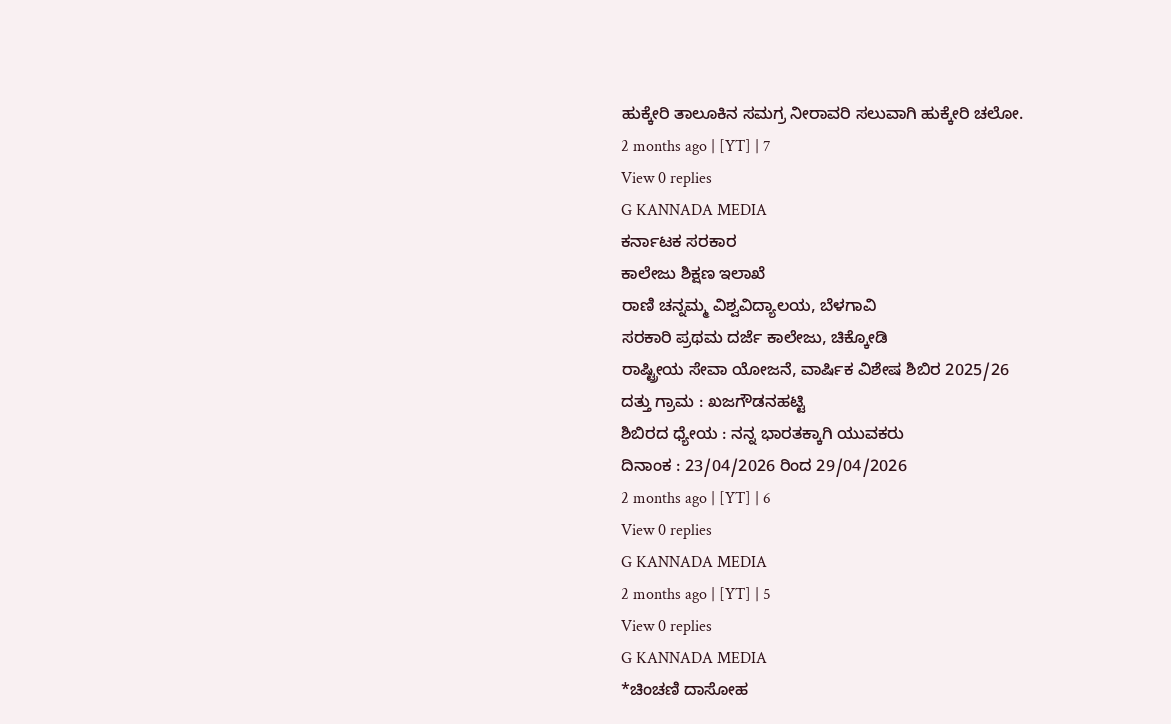ಹುಕ್ಕೇರಿ ತಾಲೂಕಿನ ಸಮಗ್ರ ನೀರಾವರಿ ಸಲುವಾಗಿ ಹುಕ್ಕೇರಿ ಚಲೋ.
2 months ago | [YT] | 7
View 0 replies
G KANNADA MEDIA
ಕರ್ನಾಟಕ ಸರಕಾರ
ಕಾಲೇಜು ಶಿಕ್ಷಣ ಇಲಾಖೆ
ರಾಣಿ ಚನ್ನಮ್ಮ ವಿಶ್ವವಿದ್ಯಾಲಯ, ಬೆಳಗಾವಿ
ಸರಕಾರಿ ಪ್ರಥಮ ದರ್ಜೆ ಕಾಲೇಜು, ಚಿಕ್ಕೋಡಿ
ರಾಷ್ಟ್ರೀಯ ಸೇವಾ ಯೋಜನೆ, ವಾರ್ಷಿಕ ವಿಶೇಷ ಶಿಬಿರ 2025/26
ದತ್ತು ಗ್ರಾಮ : ಖಜಗೌಡನಹಟ್ಟಿ
ಶಿಬಿರದ ಧ್ಯೇಯ : ನನ್ನ ಭಾರತಕ್ಕಾಗಿ ಯುವಕರು
ದಿನಾಂಕ : 23/04/2026 ರಿಂದ 29/04/2026
2 months ago | [YT] | 6
View 0 replies
G KANNADA MEDIA
2 months ago | [YT] | 5
View 0 replies
G KANNADA MEDIA
*ಚಿಂಚಣಿ ದಾಸೋಹ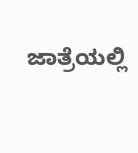ಜಾತ್ರೆಯಲ್ಲಿ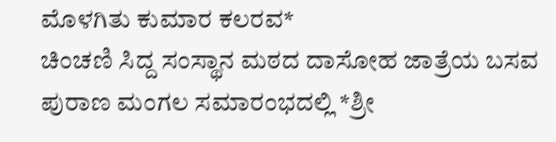ಮೊಳಗಿತು ಕುಮಾರ ಕಲರವ*
ಚಿಂಚಣಿ ಸಿದ್ದ ಸಂಸ್ಥಾನ ಮಠದ ದಾಸೋಹ ಜಾತ್ರೆಯ ಬಸವ ಪುರಾಣ ಮಂಗಲ ಸಮಾರಂಭದಲ್ಲಿ *ಶ್ರೀ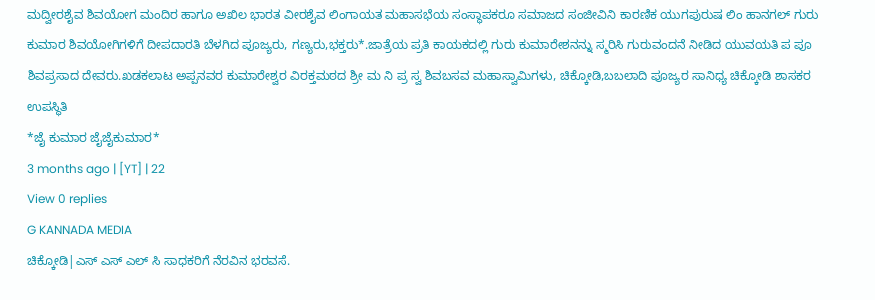ಮದ್ವೀರಶೈವ ಶಿವಯೋಗ ಮಂದಿರ ಹಾಗೂ ಅಖಿಲ ಭಾರತ ವೀರಶೈವ ಲಿಂಗಾಯತ ಮಹಾಸಭೆಯ ಸಂಸ್ಥಾಪಕರೂ ಸಮಾಜದ ಸಂಜೀವಿನಿ ಕಾರಣಿಕ ಯುಗಪುರುಷ ಲಿಂ ಹಾನಗಲ್ ಗುರು ಕುಮಾರ ಶಿವಯೋಗಿಗಳಿಗೆ ದೀಪದಾರತಿ ಬೆಳಗಿದ ಪೂಜ್ಯರು, ಗಣ್ಯರು,ಭಕ್ತರು*.ಜಾತ್ರೆಯ ಪ್ರತಿ ಕಾಯಕದಲ್ಲಿ ಗುರು ಕುಮಾರೇಶನನ್ನು ಸ್ಮರಿಸಿ ಗುರುವಂದನೆ ನೀಡಿದ ಯುವಯತಿ ಪ ಪೂ ಶಿವಪ್ರಸಾದ ದೇವರು.ಖಡಕಲಾಟ ಅಪ್ಪನವರ ಕುಮಾರೇಶ್ವರ ವಿರಕ್ತಮಠದ ಶ್ರೀ ಮ ನಿ ಪ್ರ ಸ್ವ ಶಿವಬಸವ ಮಹಾಸ್ವಾಮಿಗಳು, ಚಿಕ್ಕೋಡಿ,ಬಬಲಾದಿ ಪೂಜ್ಯರ ಸಾನಿಧ್ಯ ಚಿಕ್ಕೋಡಿ ಶಾಸಕರ ಉಪಸ್ಥಿತಿ
*ಜೈ ಕುಮಾರ ಜೈಜೈಕುಮಾರ*
3 months ago | [YT] | 22
View 0 replies
G KANNADA MEDIA
ಚಿಕ್ಕೋಡಿ|ಎಸ್ ಎಸ್ ಎಲ್ ಸಿ ಸಾಧಕರಿಗೆ ನೆರವಿನ ಭರವಸೆ.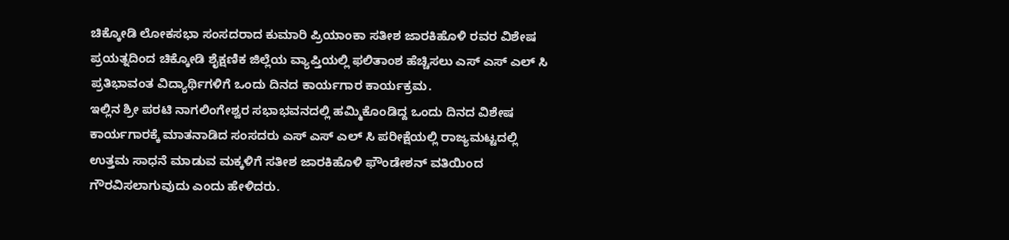ಚಿಕ್ಕೋಡಿ ಲೋಕಸಭಾ ಸಂಸದರಾದ ಕುಮಾರಿ ಪ್ರಿಯಾಂಕಾ ಸತೀಶ ಜಾರಕಿಹೊಳಿ ರವರ ವಿಶೇಷ ಪ್ರಯತ್ನದಿಂದ ಚಿಕ್ಕೋಡಿ ಶೈಕ್ಷಣಿಕ ಜಿಲ್ಲೆಯ ವ್ಯಾಪ್ತಿಯಲ್ಲಿ ಫಲಿತಾಂಶ ಹೆಚ್ಚಿಸಲು ಎಸ್ ಎಸ್ ಎಲ್ ಸಿ ಪ್ರತಿಭಾವಂತ ವಿದ್ಯಾರ್ಥಿಗಳಿಗೆ ಒಂದು ದಿನದ ಕಾರ್ಯಗಾರ ಕಾರ್ಯಕ್ರಮ.
ಇಲ್ಲಿನ ಶ್ರೀ ಪರಟಿ ನಾಗಲಿಂಗೇಶ್ವರ ಸಭಾಭವನದಲ್ಲಿ ಹಮ್ಮಿಕೊಂಡಿದ್ದ ಒಂದು ದಿನದ ವಿಶೇಷ ಕಾರ್ಯಗಾರಕ್ಕೆ ಮಾತನಾಡಿದ ಸಂಸದರು ಎಸ್ ಎಸ್ ಎಲ್ ಸಿ ಪರೀಕ್ಷೆಯಲ್ಲಿ ರಾಜ್ಯಮಟ್ಟದಲ್ಲಿ ಉತ್ತಮ ಸಾಧನೆ ಮಾಡುವ ಮಕ್ಕಳಿಗೆ ಸತೀಶ ಜಾರಕಿಹೊಳಿ ಫೌಂಡೇಶನ್ ವತಿಯಿಂದ ಗೌರವಿಸಲಾಗುವುದು ಎಂದು ಹೇಳಿದರು.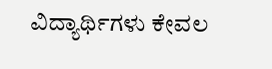ವಿದ್ಯಾರ್ಥಿಗಳು ಕೇವಲ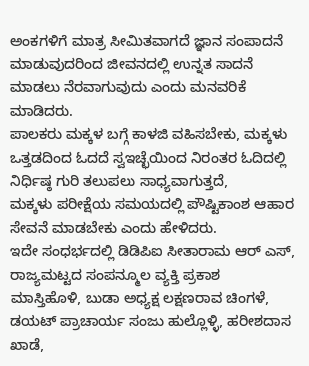ಅಂಕಗಳಿಗೆ ಮಾತ್ರ ಸೀಮಿತವಾಗದೆ ಜ್ಞಾನ ಸಂಪಾದನೆ ಮಾಡುವುದರಿಂದ ಜೀವನದಲ್ಲಿ ಉನ್ನತ ಸಾದನೆ ಮಾಡಲು ನೆರವಾಗುವುದು ಎಂದು ಮನವರಿಕೆ ಮಾಡಿದರು.
ಪಾಲಕರು ಮಕ್ಕಳ ಬಗ್ಗೆ ಕಾಳಜಿ ವಹಿಸಬೇಕು, ಮಕ್ಕಳು ಒತ್ತಡದಿಂದ ಓದದೆ ಸ್ವಇಚ್ಛೆಯಿಂದ ನಿರಂತರ ಓದಿದಲ್ಲಿ ನಿರ್ಧಿಷ್ಠ ಗುರಿ ತಲುಪಲು ಸಾಧ್ಯವಾಗುತ್ತದೆ,
ಮಕ್ಕಳು ಪರೀಕ್ಷೆಯ ಸಮಯದಲ್ಲಿ ಪೌಷ್ಟಿಕಾಂಶ ಆಹಾರ ಸೇವನೆ ಮಾಡಬೇಕು ಎಂದು ಹೇಳಿದರು.
ಇದೇ ಸಂಧರ್ಭದಲ್ಲಿ ಡಿಡಿಪಿಐ ಸೀತಾರಾಮ ಆರ್ ಎಸ್, ರಾಜ್ಯಮಟ್ಟದ ಸಂಪನ್ಮೂಲ ವ್ಯಕ್ತಿ ಪ್ರಕಾಶ ಮಾಸ್ತಿಹೊಳಿ, ಬುಡಾ ಅಧ್ಯಕ್ಷ ಲಕ್ಷಣರಾವ ಚಿಂಗಳೆ, ಡಯಟ್ ಪ್ರಾಚಾರ್ಯ ಸಂಜು ಹುಲ್ಲೊಳ್ಳಿ, ಹರೀಶದಾಸ ಖಾಡೆ,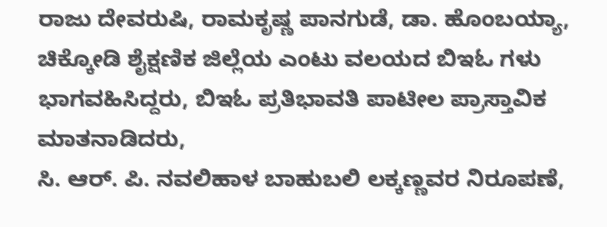ರಾಜು ದೇವರುಷಿ, ರಾಮಕೃಷ್ಣ ಪಾನಗುಡೆ, ಡಾ. ಹೊಂಬಯ್ಯಾ, ಚಿಕ್ಕೋಡಿ ಶೈಕ್ಷಣಿಕ ಜಿಲ್ಲೆಯ ಎಂಟು ವಲಯದ ಬಿಇಓ ಗಳು ಭಾಗವಹಿಸಿದ್ದರು, ಬಿಇಓ ಪ್ರತಿಭಾವತಿ ಪಾಟೀಲ ಪ್ರಾಸ್ತಾವಿಕ ಮಾತನಾಡಿದರು,
ಸಿ. ಆರ್. ಪಿ. ನವಲಿಹಾಳ ಬಾಹುಬಲಿ ಲಕ್ಕಣ್ಣವರ ನಿರೂಪಣೆ,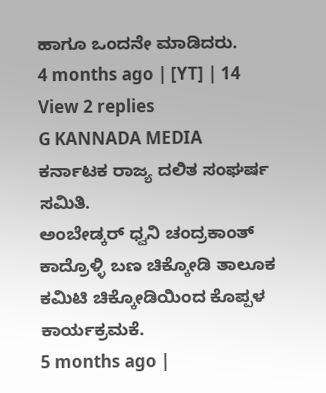ಹಾಗೂ ಒಂದನೇ ಮಾಡಿದರು.
4 months ago | [YT] | 14
View 2 replies
G KANNADA MEDIA
ಕರ್ನಾಟಕ ರಾಜ್ಯ ದಲಿತ ಸಂಘರ್ಷ ಸಮಿತಿ.
ಅಂಬೇಡ್ಕರ್ ಧ್ವನಿ ಚಂದ್ರಕಾಂತ್ ಕಾದ್ರೊಳ್ಳಿ ಬಣ ಚಿಕ್ಕೋಡಿ ತಾಲೂಕ ಕಮಿಟಿ ಚಿಕ್ಕೋಡಿಯಿಂದ ಕೊಪ್ಪಳ ಕಾರ್ಯಕ್ರಮಕೆ.
5 months ago |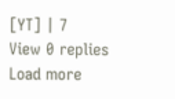[YT] | 7
View 0 replies
Load more